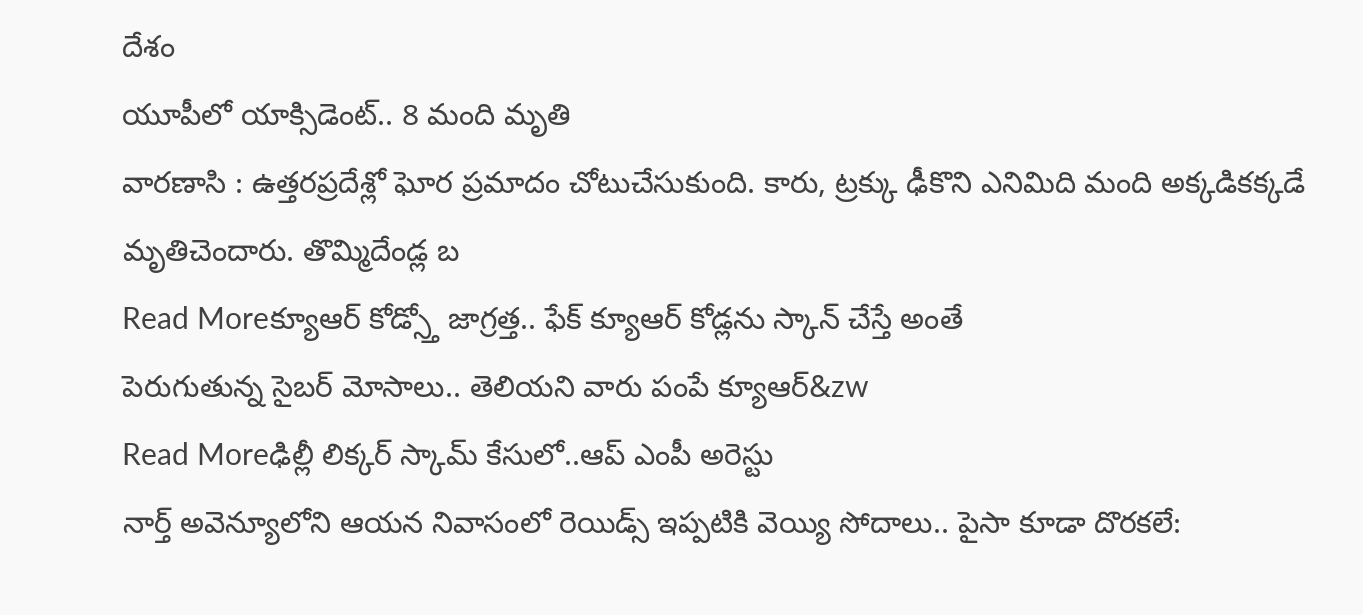దేశం
యూపీలో యాక్సిడెంట్.. 8 మంది మృతి
వారణాసి : ఉత్తరప్రదేశ్లో ఘోర ప్రమాదం చోటుచేసుకుంది. కారు, ట్రక్కు ఢీకొని ఎనిమిది మంది అక్కడికక్కడే మృతిచెందారు. తొమ్మిదేండ్ల బ
Read Moreక్యూఆర్ కోడ్స్తో జాగ్రత్త.. ఫేక్ క్యూఆర్ కోడ్లను స్కాన్ చేస్తే అంతే
పెరుగుతున్న సైబర్ మోసాలు.. తెలియని వారు పంపే క్యూఆర్&zw
Read Moreఢిల్లీ లిక్కర్ స్కామ్ కేసులో..ఆప్ ఎంపీ అరెస్టు
నార్త్ అవెన్యూలోని ఆయన నివాసంలో రెయిడ్స్ ఇప్పటికి వెయ్యి సోదాలు.. పైసా కూడా దొరకలే: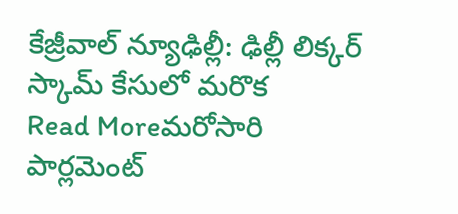కేజ్రీవాల్ న్యూఢిల్లీ: ఢిల్లీ లిక్కర్ స్కామ్ కేసులో మరొక
Read Moreమరోసారి పార్లమెంట్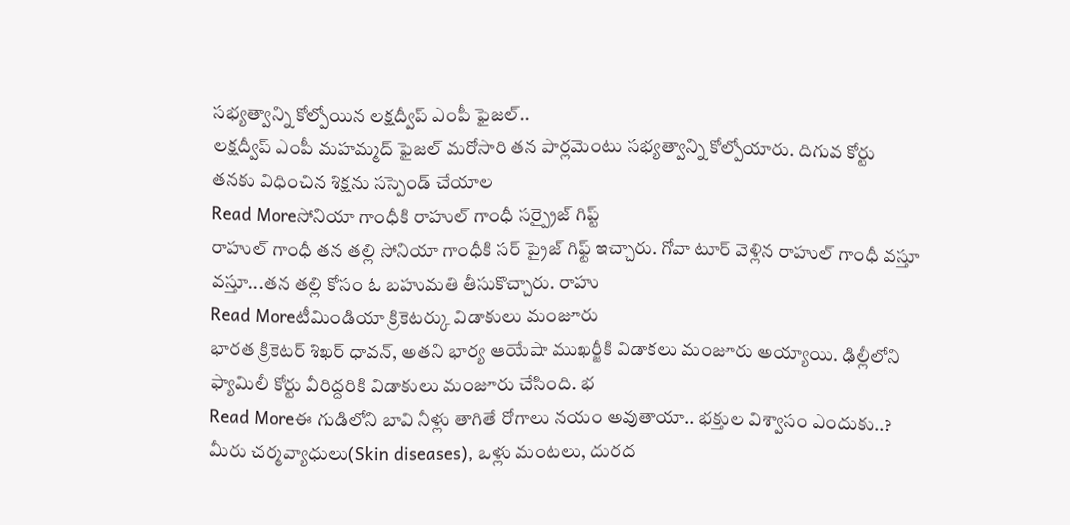సభ్యత్వాన్ని కోల్పోయిన లక్షద్వీప్ ఎంపీ ఫైజల్..
లక్షద్వీప్ ఎంపీ మహమ్మద్ ఫైజల్ మరోసారి తన పార్లమెంటు సభ్యత్వాన్ని కోల్పోయారు. దిగువ కోర్టు తనకు విధించిన శిక్షను సస్పెండ్ చేయాల
Read Moreసోనియా గాంధీకి రాహుల్ గాంధీ సర్ప్రైజ్ గిప్ట్
రాహుల్ గాంధీ తన తల్లి సోనియా గాంధీకి సర్ ప్రైజ్ గిఫ్ట్ ఇచ్చారు. గోవా టూర్ వెళ్లిన రాహుల్ గాంధీ వస్తూ వస్తూ...తన తల్లి కోసం ఓ బహుమతి తీసుకొచ్చారు. రాహు
Read Moreటీమిండియా క్రికెటర్కు విడాకులు మంజూరు
భారత క్రికెటర్ శిఖర్ ధావన్, అతని భార్య ఆయేషా ముఖర్జీకి విడాకలు మంజూరు అయ్యాయి. ఢిల్లీలోని ఫ్యామిలీ కోర్టు వీరిద్దరికి విడాకులు మంజూరు చేసింది. భ
Read Moreఈ గుడిలోని బావి నీళ్లు తాగితే రోగాలు నయం అవుతాయా.. భక్తుల విశ్వాసం ఎందుకు..?
మీరు చర్మవ్యాధులు(Skin diseases), ఒళ్లు మంటలు, దురద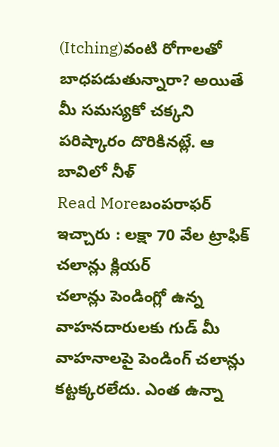(Itching)వంటి రోగాలతో బాధపడుతున్నారా? అయితే మీ సమస్యకో చక్కని పరిష్కారం దొరికినట్లే. ఆ బావిలో నీళ్
Read Moreబంపరాఫర్ ఇచ్చారు : లక్షా 70 వేల ట్రాఫిక్ చలాన్లు క్లియర్
చలాన్లు పెండింగ్లో ఉన్న వాహనదారులకు గుడ్ మీ వాహనాలపై పెండింగ్ చలాన్లు కట్టక్కరలేదు. ఎంత ఉన్నా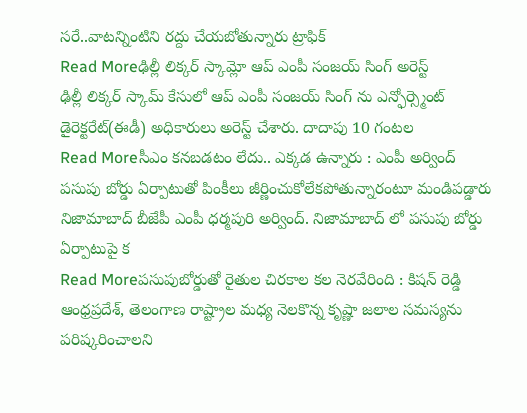సరే..వాటన్నింటిని రద్దు చేయబోతున్నారు ట్రాఫిక్
Read Moreఢిల్లీ లిక్కర్ స్కామ్లో ఆప్ ఎంపీ సంజయ్ సింగ్ అరెస్ట్
ఢిల్లీ లిక్కర్ స్కామ్ కేసులో ఆప్ ఎంపీ సంజయ్ సింగ్ ను ఎన్ఫోర్స్మెంట్ డైరెక్టరేట్(ఈడీ) అధికారులు అరెస్ట్ చేశారు. దాదాపు 10 గంటల
Read Moreసీఎం కనబడటం లేదు.. ఎక్కడ ఉన్నారు : ఎంపీ అర్వింద్
పసుపు బోర్డు ఏర్పాటుతో పింకీలు జీర్ణించుకోలేకపోతున్నారంటూ మండిపడ్డారు నిజామాబాద్ బీజేపీ ఎంపీ ధర్మపురి అర్వింద్. నిజామాబాద్ లో పసుపు బోర్డు ఏర్పాటుపై క
Read Moreపసుపుబోర్డుతో రైతుల చిరకాల కల నెరవేరింది : కిషన్ రెడ్డి
ఆంధ్రప్రదేశ్, తెలంగాణ రాష్ట్రాల మధ్య నెలకొన్న కృష్ణా జలాల సమస్యను పరిష్కరించాలని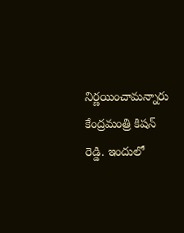నిర్ణయించామన్నారు కేంద్రమంత్రి కిషన్ రెడ్డి. ఇందులో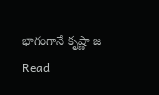భాగంగానే కృష్ణా జ
Read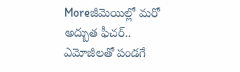Moreజీమెయిల్లో మరో అద్బుత ఫీచర్.. ఎమోజీలతో పండగే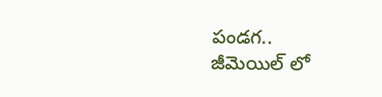పండగ..
జీమెయిల్ లో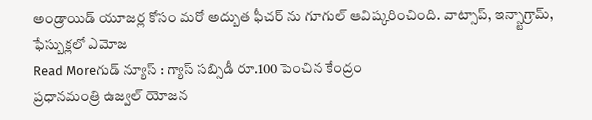అండ్రాయిడ్ యూజర్ల కోసం మరో అద్బుత ఫీచర్ ను గూగుల్ ఆవిష్కరించింది. వాట్సాప్, ఇన్స్టాగ్రామ్, ఫేస్బుక్లలో ఎమోజ
Read Moreగుడ్ న్యూస్ : గ్యాస్ సబ్సిడీ రూ.100 పెంచిన కేంద్రం
ప్రధానమంత్రి ఉజ్వల్ యోజన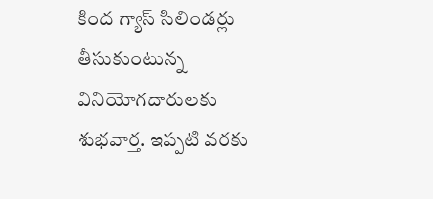కింద గ్యాస్ సిలిండర్లు తీసుకుంటున్న వినియోగదారులకు శుభవార్త. ఇప్పటి వరకు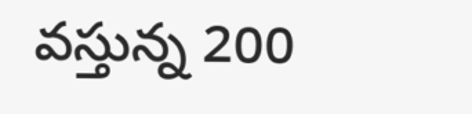వస్తున్న 200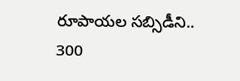రూపాయల సబ్సిడీని.. 300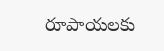రూపాయలకు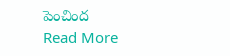పెంచింద
Read More